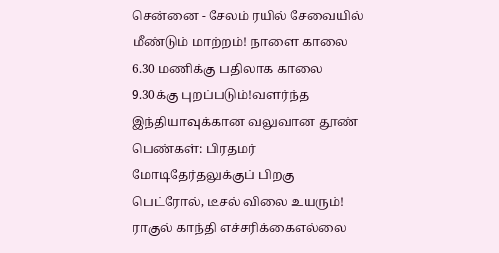சென்னை - சேலம் ரயில் சேவையில் மீண்டும் மாற்றம்! நாளை காலை 6.30 மணிக்கு பதிலாக காலை 9.30க்கு புறப்படும்!வளர்ந்த இந்தியாவுக்கான வலுவான தூண் பெண்கள்: பிரதமர் மோடிதேர்தலுக்குப் பிறகு பெட்ரோல், டீசல் விலை உயரும்! ராகுல் காந்தி எச்சரிக்கைஎல்லை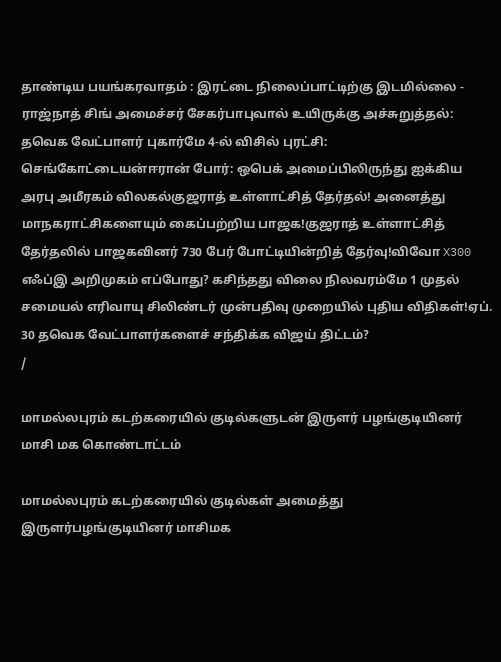தாண்டிய பயங்கரவாதம் : இரட்டை நிலைப்பாட்டிற்கு இடமில்லை - ராஜ்நாத் சிங் அமைச்சர் சேகர்பாபுவால் உயிருக்கு அச்சுறுத்தல்: தவெக வேட்பாளர் புகார்மே 4-ல் விசில் புரட்சி: செங்கோட்டையன்ஈரான் போர்: ஒபெக் அமைப்பிலிருந்து ஐக்கிய அரபு அமீரகம் விலகல்குஜராத் உள்ளாட்சித் தேர்தல்! அனைத்து மாநகராட்சிகளையும் கைப்பற்றிய பாஜக!குஜராத் உள்ளாட்சித் தேர்தலில் பாஜகவினர் 730 பேர் போட்டியின்றித் தேர்வு!விவோ X300 எஃப்இ அறிமுகம் எப்போது? கசிந்தது விலை நிலவரம்மே 1 முதல் சமையல் எரிவாயு சிலிண்டர் முன்பதிவு முறையில் புதிய விதிகள்!ஏப். 30 தவெக வேட்பாளர்களைச் சந்திக்க விஜய் திட்டம்?
/

மாமல்லபுரம் கடற்கரையில் குடில்களுடன் இருளர் பழங்குடியினர் மாசி மக கொண்டாட்டம்

மாமல்லபுரம் கடற்கரையில் குடில்கள் அமைத்து இருளர்பழங்குடியினர் மாசிமக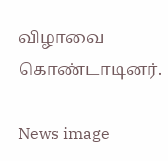விழாவை கொண்டாடினர்.

News image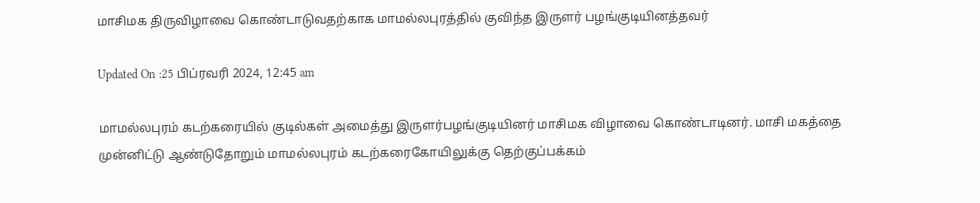மாசிமக திருவிழாவை கொண்டாடுவதற்காக மாமல்லபுரத்தில் குவிந்த இருளர் பழங்குடியினத்தவர்

Updated On :25 பிப்ரவரி 2024, 12:45 am

மாமல்லபுரம் கடற்கரையில் குடில்கள் அமைத்து இருளர்பழங்குடியினர் மாசிமக விழாவை கொண்டாடினர். மாசி மகத்தை முன்னிட்டு ஆண்டுதோறும் மாமல்லபுரம் கடற்கரைகோயிலுக்கு தெற்குப்பக்கம்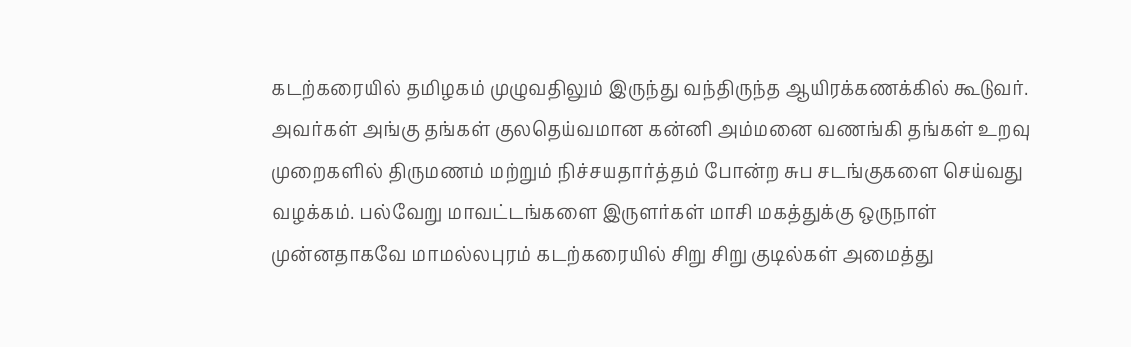கடற்கரையில் தமிழகம் முழுவதிலும் இருந்து வந்திருந்த ஆயிரக்கணக்கில் கூடுவர். அவர்கள் அங்கு தங்கள் குலதெய்வமான கன்னி அம்மனை வணங்கி தங்கள் உறவு முறைகளில் திருமணம் மற்றும் நிச்சயதார்த்தம் போன்ற சுப சடங்குகளை செய்வது வழக்கம். பல்வேறு மாவட்டங்களை இருளர்கள் மாசி மகத்துக்கு ஒருநாள் முன்னதாகவே மாமல்லபுரம் கடற்கரையில் சிறு சிறு குடில்கள் அமைத்து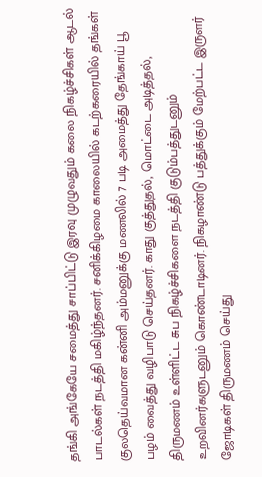தங்கி அங்கேயே சமைத்து சாப்பிட்டு இரவு முழுவதும் கலை நிகழ்ச்சிகள் ஆடல் பாடல்கள் நடத்தி மகிழ்ந்தனர். சனிக்கிழமை காலையில் கடற்கரையில் தங்கள் குலதெய்வமான கன்னி அம்மனுக்கு மணலில் 7 படி அமைத்து தேங்காய் பூ பழம் வைத்து வழிபாடு செய்தனர். காது குத்துதல், மொட்டை அடித்தல், திருமணம் உள்ளிட்ட சுப நிகழ்ச்சிகளை நடத்தி குடும்பத்துடனும் உறவினர்களுடனும் கொண்டாடினர். நிகழாண்டு பத்துக்கும் மேற்பட்ட இருளர் ஜோடிகள் திருமணம் செய்து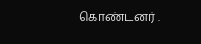கொண்டனர் .